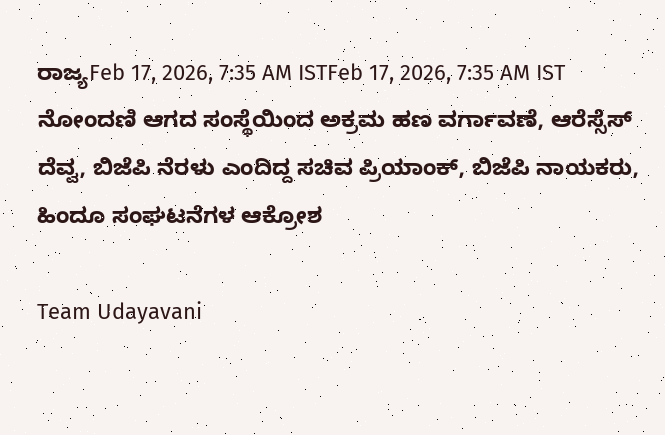ರಾಜ್ಯFeb 17, 2026, 7:35 AM ISTFeb 17, 2026, 7:35 AM IST ನೋಂದಣಿ ಆಗದ ಸಂಸ್ಥೆಯಿಂದ ಅಕ್ರಮ ಹಣ ವರ್ಗಾವಣೆ, ಆರೆಸ್ಸೆಸ್ ದೆವ್ವ, ಬಿಜೆಪಿ ನೆರಳು ಎಂದಿದ್ದ ಸಚಿವ ಪ್ರಿಯಾಂಕ್, ಬಿಜೆಪಿ ನಾಯಕರು, ಹಿಂದೂ ಸಂಘಟನೆಗಳ ಆಕ್ರೋಶ

Team Udayavani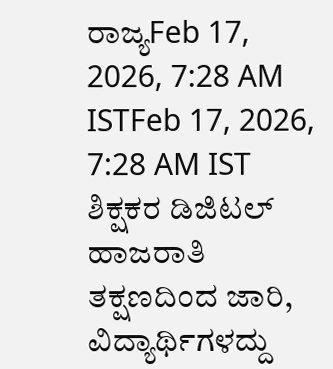ರಾಜ್ಯFeb 17, 2026, 7:28 AM ISTFeb 17, 2026, 7:28 AM IST
ಶಿಕ್ಷಕರ ಡಿಜಿಟಲ್ ಹಾಜರಾತಿ ತಕ್ಷಣದಿಂದ ಜಾರಿ, ವಿದ್ಯಾರ್ಥಿಗಳದ್ದು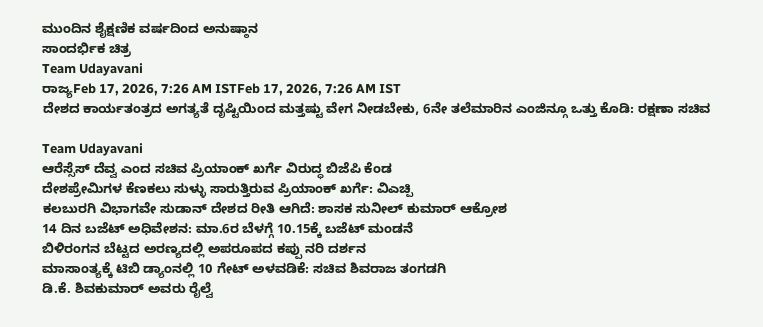ಮುಂದಿನ ಶೈಕ್ಷಣಿಕ ವರ್ಷದಿಂದ ಅನುಷ್ಠಾನ
ಸಾಂದರ್ಭಿಕ ಚಿತ್ರ
Team Udayavani
ರಾಜ್ಯFeb 17, 2026, 7:26 AM ISTFeb 17, 2026, 7:26 AM IST
ದೇಶದ ಕಾರ್ಯತಂತ್ರದ ಅಗತ್ಯತೆ ದೃಷ್ಟಿಯಿಂದ ಮತ್ತಷ್ಟು ವೇಗ ನೀಡಬೇಕು, 6ನೇ ತಲೆಮಾರಿನ ಎಂಜಿನ್ಗೂ ಒತ್ತು ಕೊಡಿ: ರಕ್ಷಣಾ ಸಚಿವ

Team Udayavani
ಆರೆಸ್ಸೆಸ್ ದೆವ್ವ ಎಂದ ಸಚಿವ ಪ್ರಿಯಾಂಕ್ ಖರ್ಗೆ ವಿರುದ್ಧ ಬಿಜೆಪಿ ಕೆಂಡ
ದೇಶಪ್ರೇಮಿಗಳ ಕೆಣಕಲು ಸುಳ್ಳು ಸಾರುತ್ತಿರುವ ಪ್ರಿಯಾಂಕ್ ಖರ್ಗೆ: ವಿಎಚ್ಪಿ
ಕಲಬುರಗಿ ವಿಭಾಗವೇ ಸುಡಾನ್ ದೇಶದ ರೀತಿ ಆಗಿದೆ: ಶಾಸಕ ಸುನೀಲ್ ಕುಮಾರ್ ಆಕ್ರೋಶ
14 ದಿನ ಬಜೆಟ್ ಅಧಿವೇಶನ: ಮಾ.6ರ ಬೆಳಗ್ಗೆ 10.15ಕ್ಕೆ ಬಜೆಟ್ ಮಂಡನೆ
ಬಿಳಿರಂಗನ ಬೆಟ್ಟದ ಅರಣ್ಯದಲ್ಲಿ ಅಪರೂಪದ ಕಪ್ಪು ನರಿ ದರ್ಶನ
ಮಾಸಾಂತ್ಯಕ್ಕೆ ಟಿಬಿ ಡ್ಯಾಂನಲ್ಲಿ 10 ಗೇಟ್ ಅಳವಡಿಕೆ: ಸಚಿವ ಶಿವರಾಜ ತಂಗಡಗಿ
ಡಿ.ಕೆ. ಶಿವಕುಮಾರ್ ಅವರು ರೈಲ್ವೆ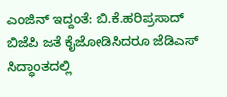ಎಂಜಿನ್ ಇದ್ದಂತೆ: ಬಿ.ಕೆ.ಹರಿಪ್ರಸಾದ್
ಬಿಜೆಪಿ ಜತೆ ಕೈಜೋಡಿಸಿದರೂ ಜೆಡಿಎಸ್ ಸಿದ್ಧಾಂತದಲ್ಲಿ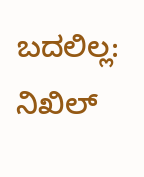ಬದಲಿಲ್ಲ: ನಿಖಿಲ್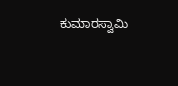ಕುಮಾರಸ್ವಾಮಿ